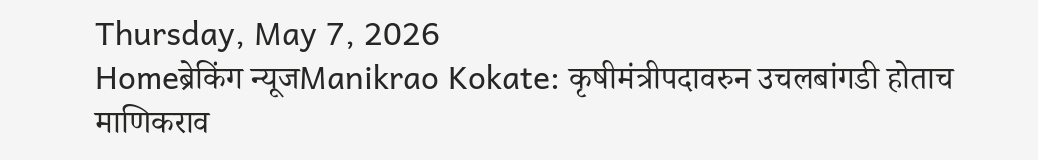Thursday, May 7, 2026
Homeब्रेकिंग न्यूजManikrao Kokate: कृषीमंत्रीपदावरुन उचलबांगडी होताच माणिकराव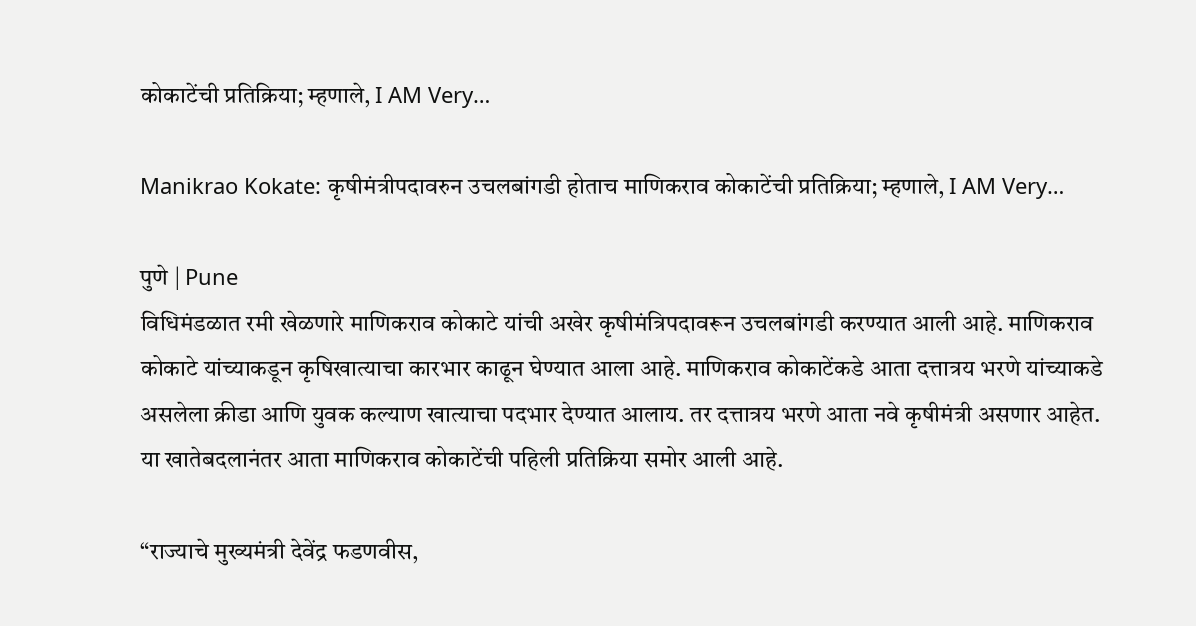कोकाटेंची प्रतिक्रिया; म्हणाले, I AM Very…

Manikrao Kokate: कृषीमंत्रीपदावरुन उचलबांगडी होताच माणिकराव कोकाटेंची प्रतिक्रिया; म्हणाले, I AM Very…

पुणे | Pune
विधिमंडळात रमी खेळणारे माणिकराव कोकाटे यांची अखेर कृषीमंत्रिपदावरून उचलबांगडी करण्यात आली आहे. माणिकराव कोकाटे यांच्याकडून कृषिखात्याचा कारभार काढून घेण्यात आला आहे. माणिकराव कोकाटेंकडे आता दत्तात्रय भरणे यांच्याकडे असलेला क्रीडा आणि युवक कल्याण खात्याचा पदभार देण्यात आलाय. तर दत्तात्रय भरणे आता नवे कृषीमंत्री असणार आहेत. या खातेबदलानंतर आता माणिकराव कोकाटेंची पहिली प्रतिक्रिया समोर आली आहे.

“राज्याचे मुख्यमंत्री देवेंद्र फडणवीस,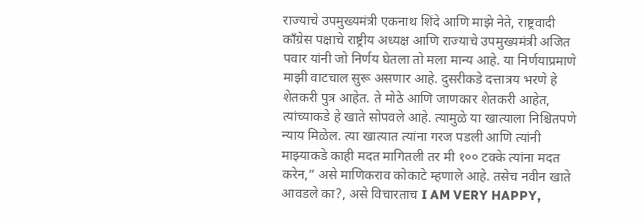राज्याचे उपमुख्यमंत्री एकनाथ शिंदे आणि माझे नेते, राष्ट्रवादी काँग्रेस पक्षाचे राष्ट्रीय अध्यक्ष आणि राज्याचे उपमुख्यमंत्री अजित पवार यांनी जो निर्णय घेतला तो मला मान्य आहे. या निर्णयाप्रमाणे माझी वाटचाल सुरू असणार आहे. दुसरीकडे दत्तात्रय भरणे हे शेतकरी पुत्र आहेत. ते मोठे आणि जाणकार शेतकरी आहेत, त्यांच्याकडे हे खाते सोपवले आहे. त्यामुळे या खात्याला निश्चितपणे न्याय मिळेल. त्या खात्यात त्यांना गरज पडली आणि त्यांनी माझ्याकडे काही मदत मागितली तर मी १०० टक्के त्यांना मदत करेन,” असे माणिकराव कोकाटे म्हणाले आहे. तसेच नवीन खाते आवडले का?, असे विचारताच I AM VERY HAPPY,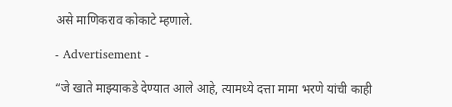असे माणिकराव कोकाटे म्हणाले.

- Advertisement -

“जे खाते माझ्याकडे देण्यात आले आहे, त्यामध्ये दत्ता मामा भरणे यांची काही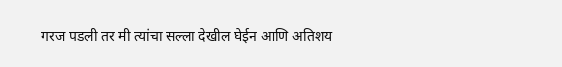गरज पडली तर मी त्यांचा सल्ला देखील घेईन आणि अतिशय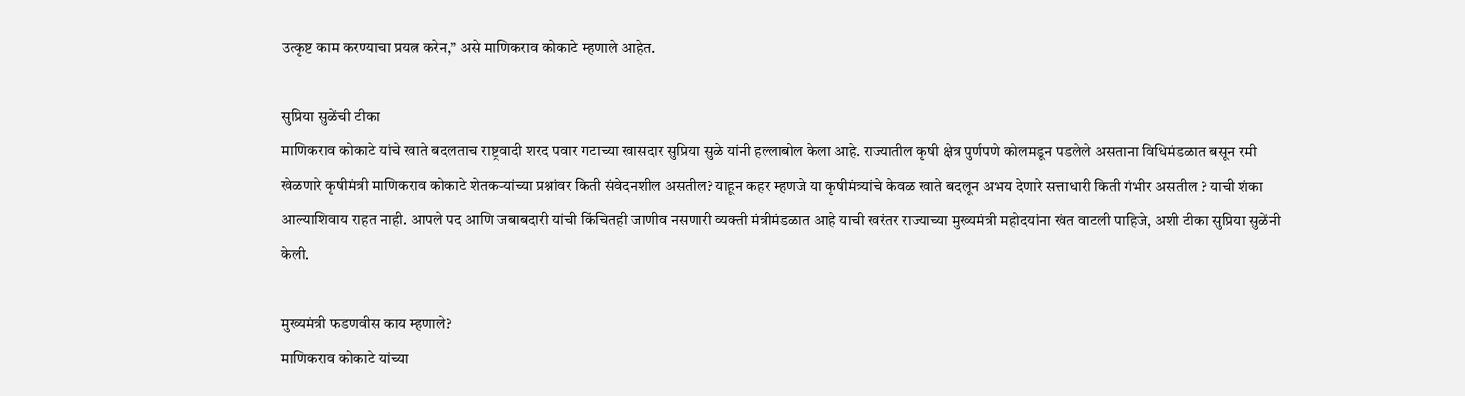उत्कृष्ट काम करण्याचा प्रयत्न करेन,” असे माणिकराव कोकाटे म्हणाले आहेत.

सुप्रिया सुळेंची टीका
माणिकराव कोकाटे यांचे खाते बदलताच राष्ट्रवादी शरद पवार गटाच्या खासदार सुप्रिया सुळे यांनी हल्लाबोल केला आहे. राज्यातील कृषी क्षेत्र पुर्णपणे कोलमडून पडलेले असताना विधिमंडळात बसून रमी खेळणारे कृषीमंत्री माणिकराव कोकाटे शेतकऱ्यांच्या प्रश्नांवर किती संवेदनशील असतील? याहून कहर म्हणजे या कृषीमंत्र्यांचे केवळ खाते बदलून अभय देणारे सत्ताधारी किती गंभीर असतील ? याची शंका आल्याशिवाय राहत नाही. आपले पद आणि जबाबदारी यांची किंचितही जाणीव नसणारी व्यक्ती मंत्रीमंडळात आहे याची खरंतर राज्याच्या मुख्यमंत्री महोदयांना खंत वाटली पाहिजे, अशी टीका सुप्रिया सुळेंनी केली.

मुख्यमंत्री फडणवीस काय म्हणाले?
माणिकराव कोकाटे यांच्या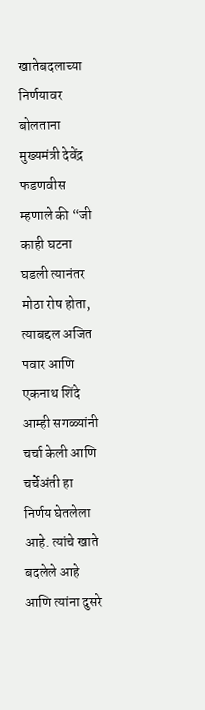खातेबदलाच्या निर्णयावर बोलताना मुख्यमंत्री देवेंद्र फडणवीस म्हणाले की “जी काही घटना घडली त्यानंतर मोठा रोष होता, त्याबद्दल अजित पवार आणि एकनाथ शिंदे आम्ही सगळ्यांनी चर्चा केली आणि चर्चेअंती हा निर्णय घेतलेला आहे. त्यांचे खाते बदलेले आहे आणि त्यांना दुसरे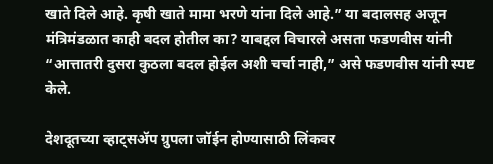खाते दिले आहे. कृषी खाते मामा भरणे यांना दिले आहे.” या बदालसह अजून मंत्रिमंडळात काही बदल होतील का? याबद्दल विचारले असता फडणवीस यांनी “आत्तातरी दुसरा कुठला बदल होईल अशी चर्चा नाही,” असे फडणवीस यांनी स्पष्ट केले.

देशदूतच्या व्हाट्सॲप ग्रुपला जॉईन होण्यासाठी लिंकवर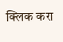क्लिक करा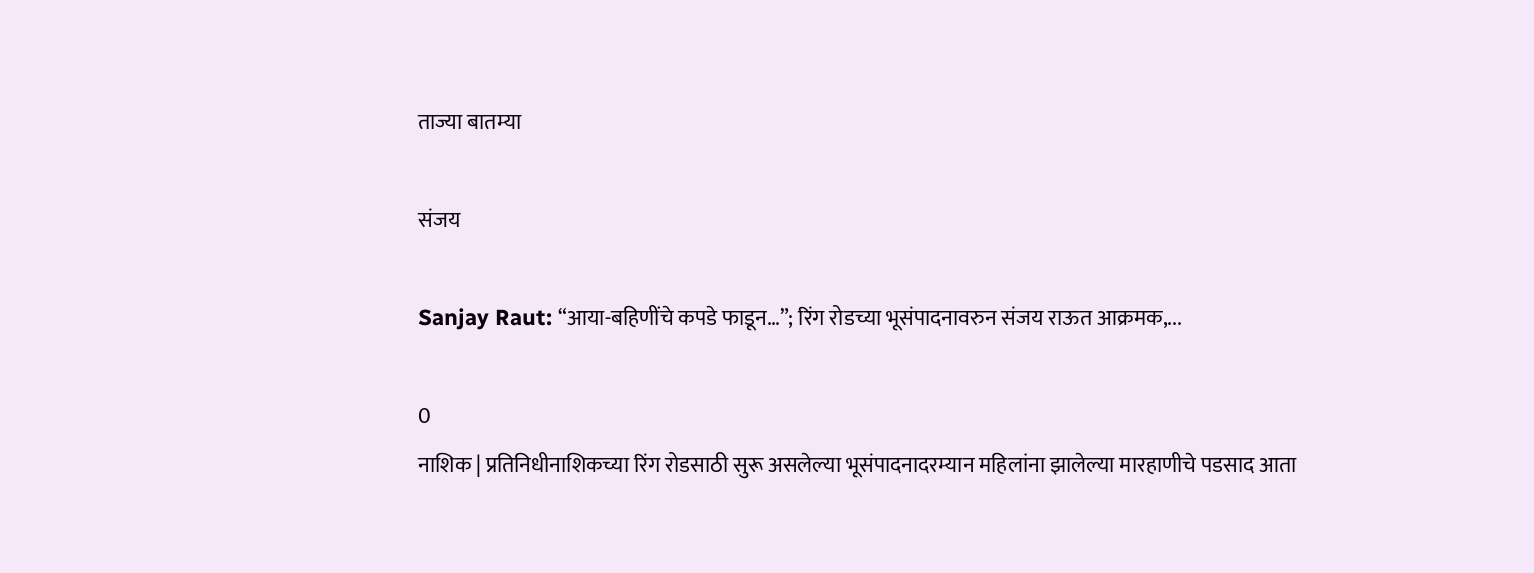ताज्या बातम्या

संजय

Sanjay Raut: “आया-बहिणींचे कपडे फाडून…”; रिंग रोडच्या भूसंपादनावरुन संजय राऊत आक्रमक,...

0
नाशिक | प्रतिनिधीनाशिकच्या रिंग रोडसाठी सुरू असलेल्या भूसंपादनादरम्यान महिलांना झालेल्या मारहाणीचे पडसाद आता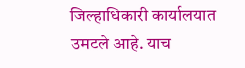जिल्हाधिकारी कार्यालयात उमटले आहे. याच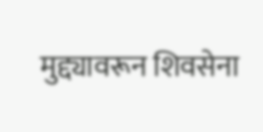मुद्द्यावरून शिवसेना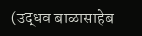(उद्धव बाळासाहेब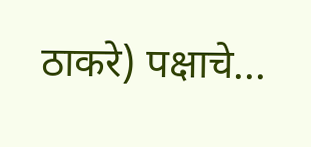ठाकरे) पक्षाचे...